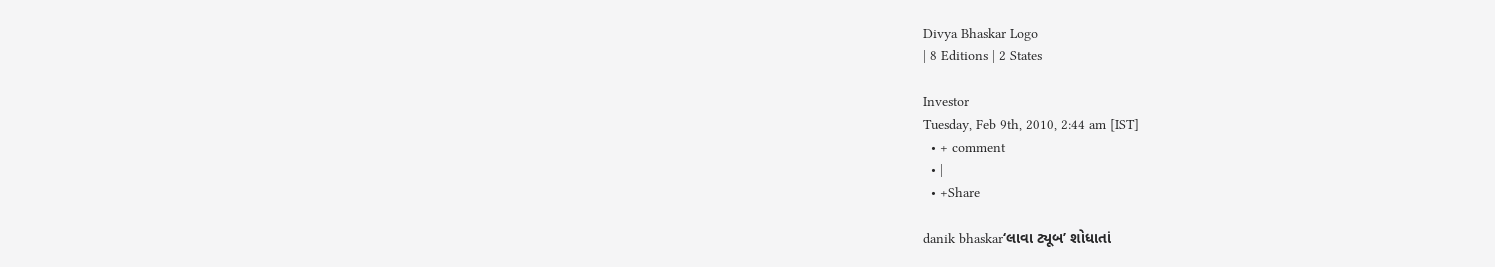Divya Bhaskar Logo
| 8 Editions | 2 States

Investor
Tuesday, Feb 9th, 2010, 2:44 am [IST]
  • + comment
  • |
  • +Share

danik bhaskar‘લાવા ટ્યૂબ’ શોધાતાં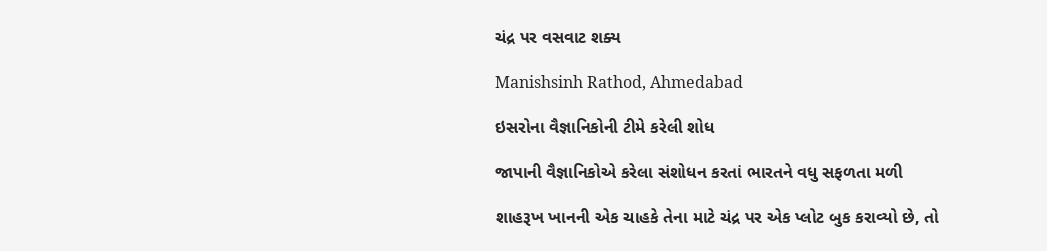ચંદ્ર પર વસવાટ શક્ય

Manishsinh Rathod, Ahmedabad

ઇસરોના વૈજ્ઞાનિકોની ટીમે કરેલી શોધ

જાપાની વૈજ્ઞાનિકોએ કરેલા સંશોધન કરતાં ભારતને વધુ સફળતા મળી

શાહરૂખ ખાનની એક ચાહકે તેના માટે ચંદ્ર પર એક પ્લોટ બુક કરાવ્યો છે, તો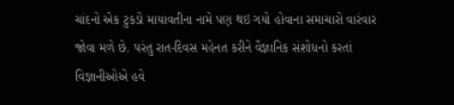ચાંદનો એક ટુકડો માયાવતીના નામે પણ થઇ ગયો હોવાના સમાચારો વારંવાર જોવા મળે છે. પરંતુ રાત-દિવસ મહેનત કરીને વૈજ્ઞાનિક સંશોધનો કરતાં વિજ્ઞાનીઓએ હવે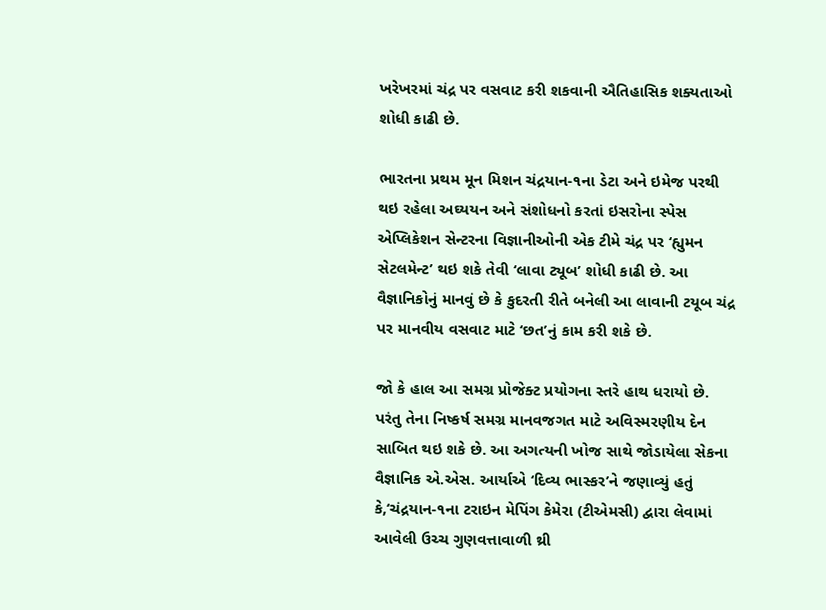ખરેખરમાં ચંદ્ર પર વસવાટ કરી શકવાની ઐતિહાસિક શક્યતાઓ શોધી કાઢી છે.

ભારતના પ્રથમ મૂન મિશન ચંદ્રયાન-૧ના ડેટા અને ઇમેજ પરથી થઇ રહેલા અઘ્યયન અને સંશોધનો કરતાં ઇસરોના સ્પેસ એપ્લિકેશન સેન્ટરના વિજ્ઞાનીઓની એક ટીમે ચંદ્ર પર ‘હ્યુમન સેટલમેન્ટ’ થઇ શકે તેવી ‘લાવા ટ્યૂબ’ શોધી કાઢી છે. આ વૈજ્ઞાનિકોનું માનવું છે કે કુદરતી રીતે બનેલી આ લાવાની ટયૂબ ચંદ્ર પર માનવીય વસવાટ માટે ‘છત’નું કામ કરી શકે છે.

જો કે હાલ આ સમગ્ર પ્રોજેક્ટ પ્રયોગના સ્તરે હાથ ધરાયો છે. પરંતુ તેના નિષ્કર્ષ સમગ્ર માનવજગત માટે અવિસ્મરણીય દેન સાબિત થઇ શકે છે. આ અગત્યની ખોજ સાથે જોડાયેલા સેકના વૈજ્ઞાનિક એ.એસ. આર્યાએ ‘દિવ્ય ભાસ્કર’ને જણાવ્યું હતું કે,‘ચંદ્રયાન-૧ના ટરાઇન મેપિંગ કેમેરા (ટીએમસી) દ્વારા લેવામાં આવેલી ઉચ્ચ ગુણવત્તાવાળી થ્રી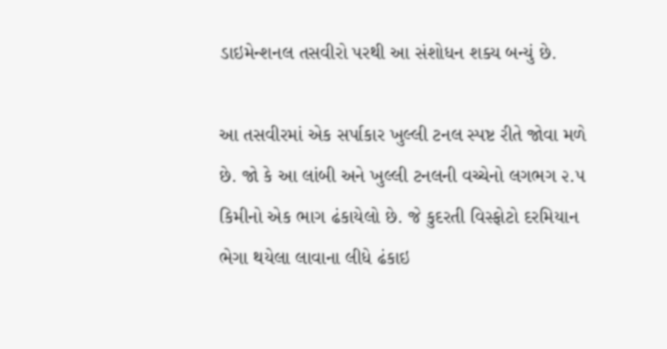ડાઇમેન્શનલ તસવીરો પરથી આ સંશોધન શક્ય બન્યું છે.

આ તસવીરમાં એક સર્પાકાર ખુલ્લી ટનલ સ્પષ્ટ રીતે જોવા મળે છે. જો કે આ લાંબી અને ખુલ્લી ટનલની વચ્ચેનો લગભગ ૨.૫ કિમીનો એક ભાગ ઢંકાયેલો છે. જે કુદરતી વિસ્ફોટો દરમિયાન ભેગા થયેલા લાવાના લીધે ઢંકાઇ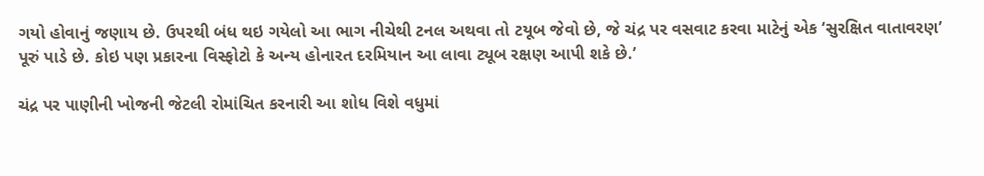ગયો હોવાનું જણાય છે. ઉપરથી બંધ થઇ ગયેલો આ ભાગ નીચેથી ટનલ અથવા તો ટયૂબ જેવો છે, જે ચંદ્ર પર વસવાટ કરવા માટેનું એક ‘સુરક્ષિત વાતાવરણ’ પૂરું પાડે છે. કોઇ પણ પ્રકારના વિસ્ફોટો કે અન્ય હોનારત દરમિયાન આ લાવા ટ્યૂબ રક્ષણ આપી શકે છે.’

ચંદ્ર પર પાણીની ખોજની જેટલી રોમાંચિત કરનારી આ શોધ વિશે વધુમાં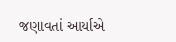જણાવતાં આર્યાએ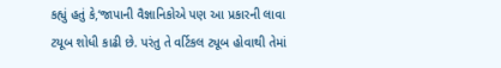કહ્યું હતું કે,‘જાપાની વૈજ્ઞાનિકોએ પણ આ પ્રકારની લાવા ટયૂબ શોધી કાઢી છે. પરંતુ તે વર્ટિકલ ટ્યૂબ હોવાથી તેમાં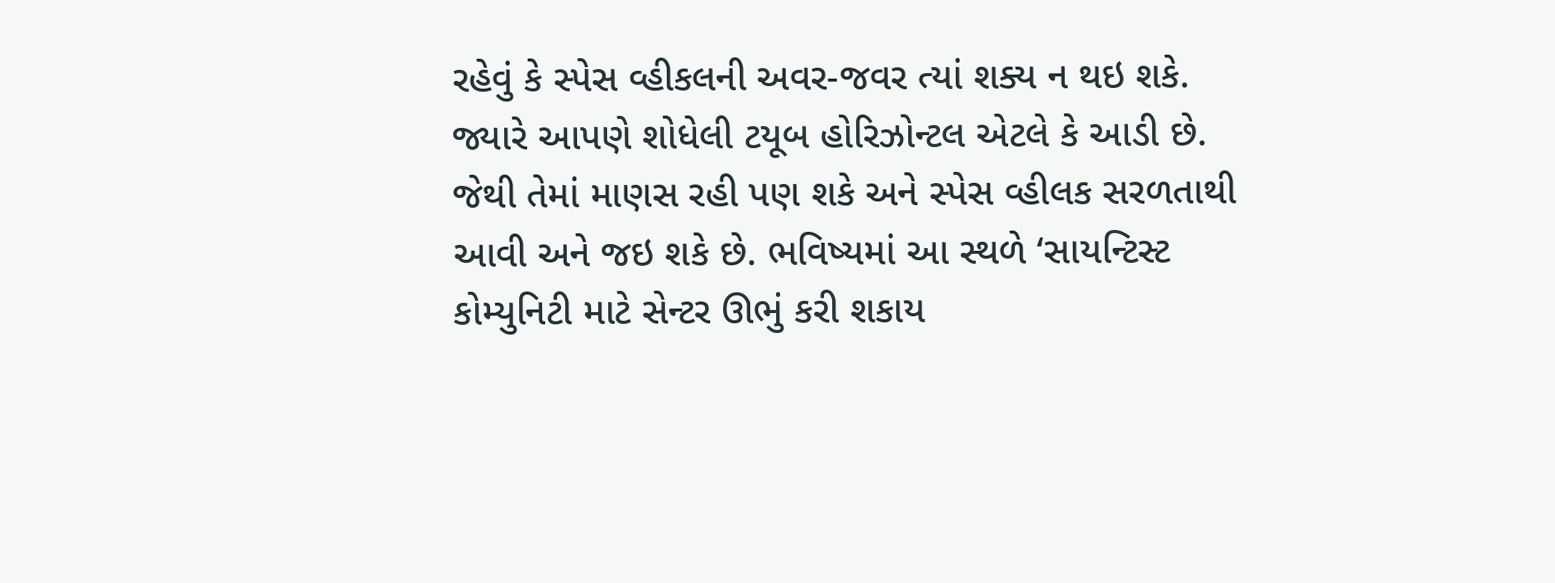રહેવું કે સ્પેસ વ્હીકલની અવર-જવર ત્યાં શક્ય ન થઇ શકે. જ્યારે આપણે શોધેલી ટયૂબ હોરિઝોન્ટલ એટલે કે આડી છે. જેથી તેમાં માણસ રહી પણ શકે અને સ્પેસ વ્હીલક સરળતાથી આવી અને જઇ શકે છે. ભવિષ્યમાં આ સ્થળે ‘સાયન્ટિસ્ટ કોમ્યુનિટી માટે સેન્ટર ઊભું કરી શકાય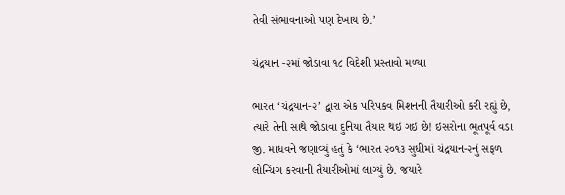તેવી સંભાવનાઓ પણ દેખાય છે.’

ચંદ્રયાન -૨માં જોડાવા ૧૮ વિદેશી પ્રસ્તાવો મળ્યા

ભારત ‘ચંદ્રયાન-૨’ દ્વારા એક પરિપકવ મિશનની તૈયારીઓ કરી રહ્યું છે, ત્યારે તેની સાથે જોડાવા દુનિયા તૈયાર થઇ ગઇ છે! ઇસરોના ભૂતપૂર્વ વડા જી. માધવને જણાવ્યું હતું કે ‘ભારત ૨૦૧૩ સુધીમાં ચંદ્રયાન-૨નું સફળ લોન્ચિંગ કરવાની તૈયારીઓમાં લાગ્યું છે. જયારે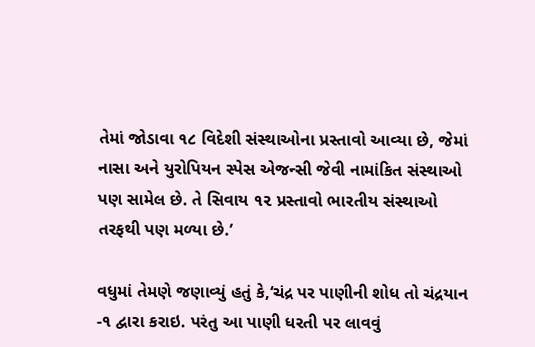તેમાં જોડાવા ૧૮ વિદેશી સંસ્થાઓના પ્રસ્તાવો આવ્યા છે, જેમાં નાસા અને યુરોપિયન સ્પેસ એજન્સી જેવી નામાંકિત સંસ્થાઓ પણ સામેલ છે. તે સિવાય ૧૨ પ્રસ્તાવો ભારતીય સંસ્થાઓ તરફથી પણ મળ્યા છે.’

વધુમાં તેમણે જણાવ્યું હતું કે,‘ચંદ્ર પર પાણીની શોધ તો ચંદ્રયાન -૧ દ્વારા કરાઇ. પરંતુ આ પાણી ધરતી પર લાવવું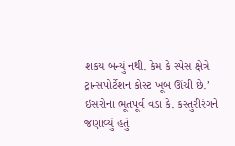શકય બન્યું નથી. કેમ કે સ્પેસ ક્ષેત્રે ટ્રાન્સપોર્ટેશન કોસ્ટ ખૂબ ઊંચી છે.’ ઇસરોના ભૂતપૂર્વ વડા કે. કસ્તુરીરંગને જણાવ્યું હતું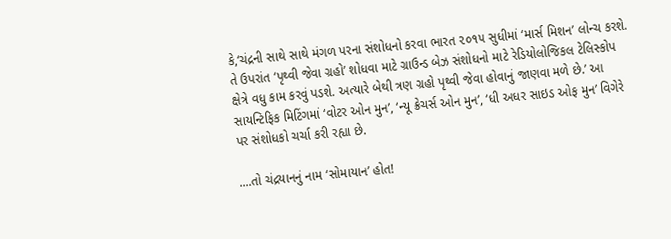કે,‘ચંદ્રની સાથે સાથે મંગળ પરના સંશોધનો કરવા ભારત ૨૦૧૫ સુધીમાં ‘માર્સ મિશન’ લોન્ચ કરશે. તે ઉપરાંત ‘પૃથ્વી જેવા ગ્રહો’ શોધવા માટે ગ્રાઉન્ડ બેઝ સંશોધનો માટે રેડિયોલોજિકલ ટેલિસ્કોપ ક્ષેત્રે વધુ કામ કરવું પડશે. અત્યારે બેથી ત્રણ ગ્રહો પૃથ્વી જેવા હોવાનું જાણવા મળે છે.’ આ સાયન્ટિફિક મિટિંગમાં ‘વોટર ઓન મુન’, ‘ન્યૂ ક્રેચર્સ ઓન મુન’, ‘ધી અધર સાઇડ ઓફ મુન’ વિગેરે પર સંશોધકો ચર્ચા કરી રહ્યા છે.

....તો ચંદ્રયાનનું નામ ‘સોમાયાન’ હોત!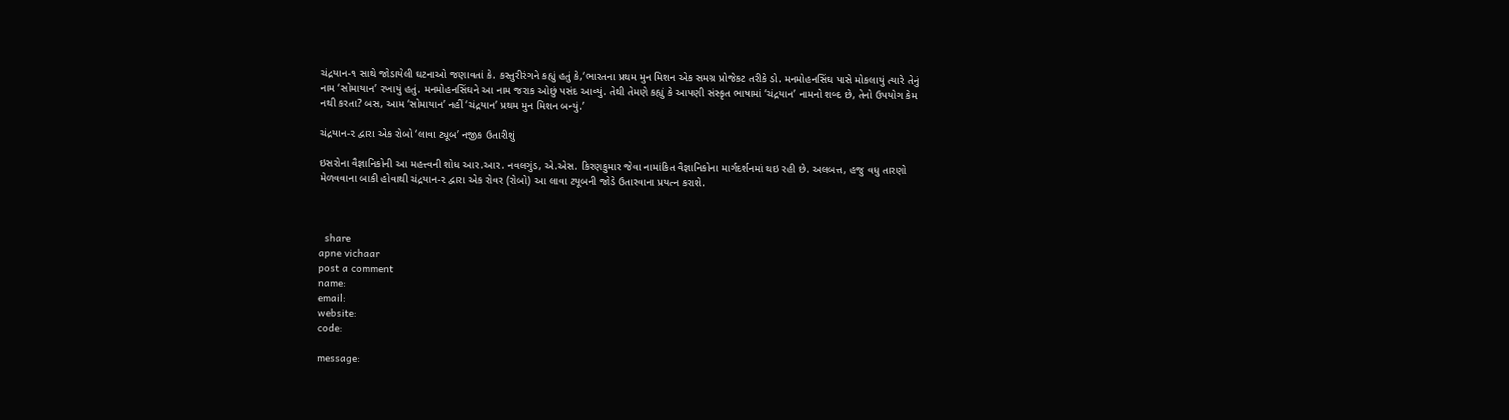ચંદ્રયાન-૧ સાથે જોડાયેલી ઘટનાઓ જણાવતાં કે. કસ્તુરીરંગને કહ્યું હતું કે,‘ભારતના પ્રથમ મુન મિશન એક સમગ્ર પ્રોજેકટ તરીકે ડો. મનમોહનસિંઘ પાસે મોકલાયું ત્યારે તેનું નામ ‘સોમાયાન’ રખાયું હતું. મનમોહનસિંઘને આ નામ જરાક ઓછું પસંદ આવ્યું. તેથી તેમણે કહ્યું કે આપણી સંસ્કૃત ભાષામાં ‘ચંદ્રયાન’ નામનો શબ્દ છે, તેનો ઉપયોગ કેમ નથી કરતા? બસ, આમ ‘સોમાયાન’ નહીં ‘ચંદ્રયાન’ પ્રથમ મુન મિશન બન્યું.’

ચંદ્રયાન-૨ દ્વારા એક રોબો ‘લાવા ટ્યૂબ’ નજીક ઉતારીશું

ઇસરોના વૈજ્ઞાનિકોની આ મહત્ત્વની શોધ આર.આર. નવલગુંડ, એ.એસ. કિરણકુમાર જેવા નામાંકિત વૈજ્ઞાનિકોના માર્ગદર્શનમાં થઇ રહી છે. અલબત્ત, હજુ વધુ તારણો મેળવવાના બાકી હોવાથી ચંદ્રયાન-૨ દ્વારા એક રોવર (રોબો) આ લાવા ટયૂબની જોડે ઉતારવાના પ્રયત્ન કરાશે.



  share
apne vichaar
post a comment
name:
email:
website:
code:

message: